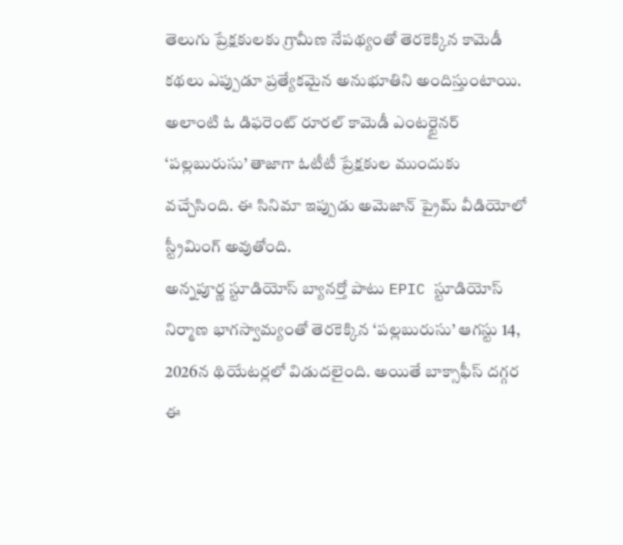తెలుగు ప్రేక్షకులకు గ్రామీణ నేపథ్యంతో తెరకెక్కిన కామెడీ కథలు ఎప్పుడూ ప్రత్యేకమైన అనుభూతిని అందిస్తుంటాయి. అలాంటి ఓ డిఫరెంట్ రూరల్ కామెడీ ఎంటర్టైనర్ ‘పల్లబురుసు’ తాజాగా ఓటీటీ ప్రేక్షకుల ముందుకు వచ్చేసింది. ఈ సినిమా ఇప్పుడు అమెజాన్ ప్రైమ్ వీడియోలో స్ట్రీమింగ్ అవుతోంది.
అన్నపూర్ణ స్టూడియోస్ బ్యానర్తో పాటు EPIC స్టూడియోస్ నిర్మాణ భాగస్వామ్యంతో తెరకెక్కిన ‘పల్లబురుసు’ ఆగస్టు 14, 2026న థియేటర్లలో విడుదలైంది. అయితే బాక్సాఫీస్ దగ్గర ఈ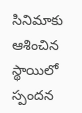సినిమాకు ఆశించిన స్థాయిలో స్పందన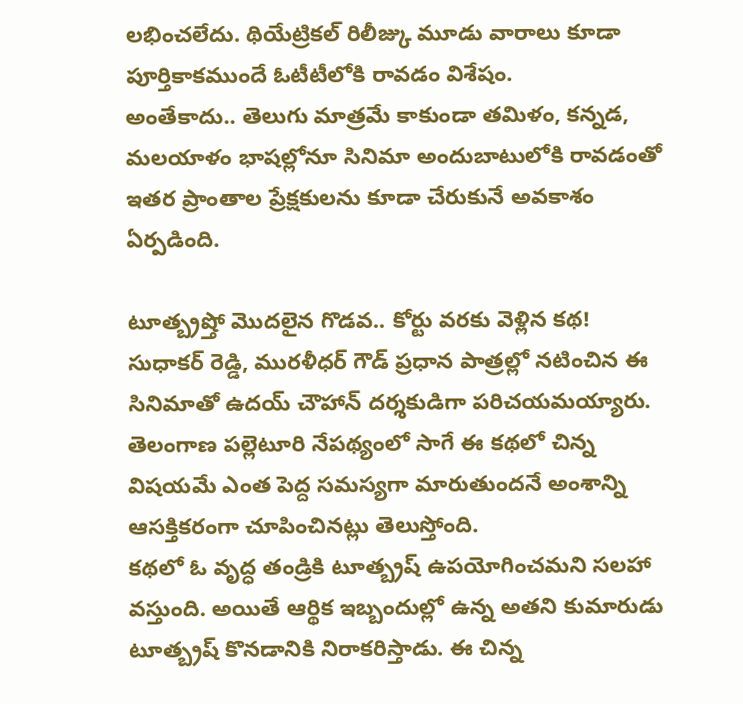లభించలేదు. థియేట్రికల్ రిలీజ్కు మూడు వారాలు కూడా పూర్తికాకముందే ఓటీటీలోకి రావడం విశేషం.
అంతేకాదు.. తెలుగు మాత్రమే కాకుండా తమిళం, కన్నడ, మలయాళం భాషల్లోనూ సినిమా అందుబాటులోకి రావడంతో ఇతర ప్రాంతాల ప్రేక్షకులను కూడా చేరుకునే అవకాశం ఏర్పడింది.

టూత్బ్రష్తో మొదలైన గొడవ.. కోర్టు వరకు వెళ్లిన కథ!
సుధాకర్ రెడ్డి, మురళీధర్ గౌడ్ ప్రధాన పాత్రల్లో నటించిన ఈ సినిమాతో ఉదయ్ చౌహాన్ దర్శకుడిగా పరిచయమయ్యారు. తెలంగాణ పల్లెటూరి నేపథ్యంలో సాగే ఈ కథలో చిన్న విషయమే ఎంత పెద్ద సమస్యగా మారుతుందనే అంశాన్ని ఆసక్తికరంగా చూపించినట్లు తెలుస్తోంది.
కథలో ఓ వృద్ధ తండ్రికి టూత్బ్రష్ ఉపయోగించమని సలహా వస్తుంది. అయితే ఆర్థిక ఇబ్బందుల్లో ఉన్న అతని కుమారుడు టూత్బ్రష్ కొనడానికి నిరాకరిస్తాడు. ఈ చిన్న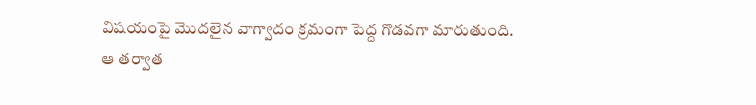విషయంపై మొదలైన వాగ్వాదం క్రమంగా పెద్ద గొడవగా మారుతుంది.
ఆ తర్వాత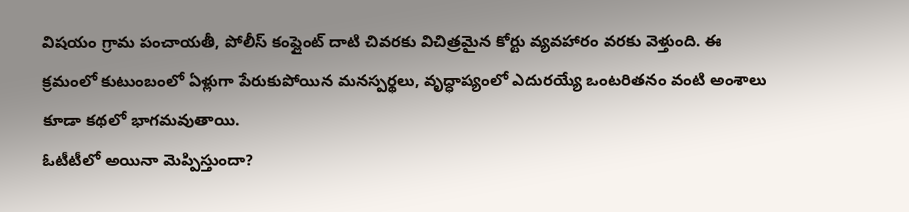విషయం గ్రామ పంచాయతీ, పోలీస్ కంప్లైంట్ దాటి చివరకు విచిత్రమైన కోర్టు వ్యవహారం వరకు వెళ్తుంది. ఈ క్రమంలో కుటుంబంలో ఏళ్లుగా పేరుకుపోయిన మనస్పర్థలు, వృద్ధాప్యంలో ఎదురయ్యే ఒంటరితనం వంటి అంశాలు కూడా కథలో భాగమవుతాయి.
ఓటీటీలో అయినా మెప్పిస్తుందా?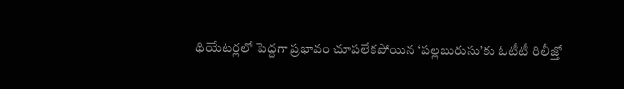థియేటర్లలో పెద్దగా ప్రభావం చూపలేకపోయిన ‘పల్లబురుసు’కు ఓటీటీ రిలీజ్తో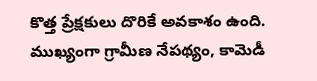కొత్త ప్రేక్షకులు దొరికే అవకాశం ఉంది. ముఖ్యంగా గ్రామీణ నేపథ్యం, కామెడీ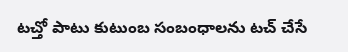టచ్తో పాటు కుటుంబ సంబంధాలను టచ్ చేసే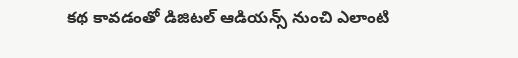కథ కావడంతో డిజిటల్ ఆడియన్స్ నుంచి ఎలాంటి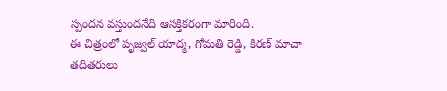స్పందన వస్తుందనేది ఆసక్తికరంగా మారింది.
ఈ చిత్రంలో పృజ్వల్ యాద్మ, గోమతి రెడ్డి, కిరణ్ మాచా తదితరులు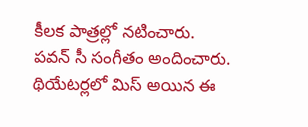కీలక పాత్రల్లో నటించారు. పవన్ సీ సంగీతం అందించారు.
థియేటర్లలో మిస్ అయిన ఈ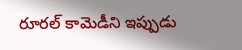రూరల్ కామెడీని ఇప్పుడు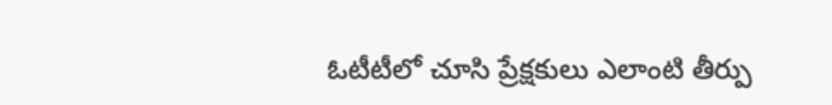ఓటీటీలో చూసి ప్రేక్షకులు ఎలాంటి తీర్పు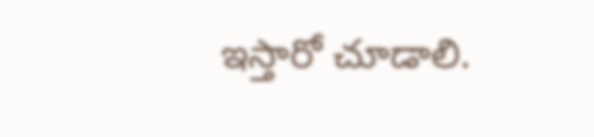ఇస్తారో చూడాలి.